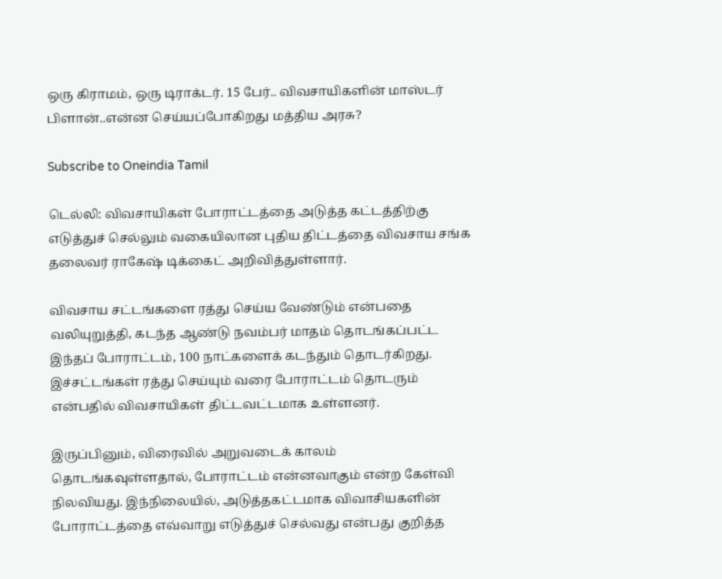ஒரு கிராமம், ஒரு டிராக்டர். 15 பேர்.. விவசாயிகளின் மாஸ்டர் பிளான்..என்ன செய்யப்போகிறது மத்திய அரசு?

Subscribe to Oneindia Tamil

டெல்லி: விவசாயிகள் போராட்டத்தை அடுத்த கட்டத்திற்கு எடுத்துச் செல்லும் வகையிலான புதிய திட்டத்தை விவசாய சங்க தலைவர் ராகேஷ் டிக்கைட் அறிவித்துள்ளார்.

விவசாய சட்டங்களை ரத்து செய்ய வேண்டும் என்பதை வலியுறுத்தி, கடந்த ஆண்டு நவம்பர் மாதம் தொடங்கப்பட்ட இந்தப் போராட்டம், 100 நாட்களைக் கடந்தும் தொடர்கிறது. இச்சட்டங்கள் ரத்து செய்யும் வரை போராட்டம் தொடரும் என்பதில் விவசாயிகள் திட்டவட்டமாக உள்ளனர்.

இருப்பினும், விரைவில் அறுவடைக் காலம் தொடங்கவுள்ளதால், போராட்டம் என்னவாகும் என்ற கேள்வி நிலவியது. இந்நிலையில், அடுத்தகட்டமாக விவாசியகளின் போராட்டத்தை எவ்வாறு எடுத்துச் செல்வது என்பது குறித்த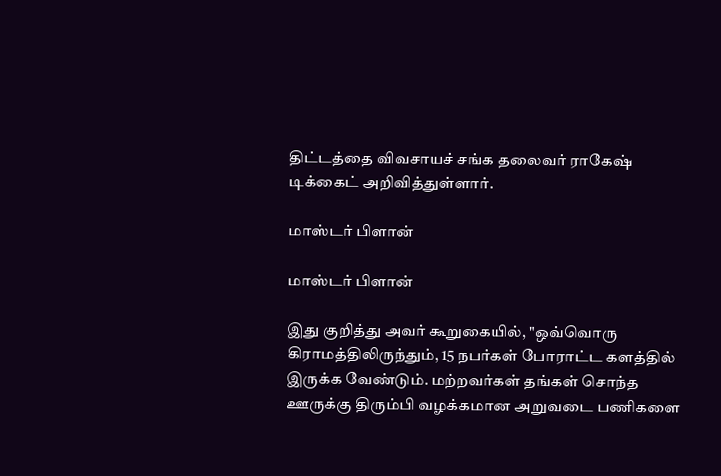திட்டத்தை விவசாயச் சங்க தலைவர் ராகேஷ் டிக்கைட் அறிவித்துள்ளார்.

மாஸ்டர் பிளான்

மாஸ்டர் பிளான்

இது குறித்து அவர் கூறுகையில், "ஒவ்வொரு கிராமத்திலிருந்தும், 15 நபர்கள் போராட்ட களத்தில் இருக்க வேண்டும். மற்றவர்கள் தங்கள் சொந்த ஊருக்கு திரும்பி வழக்கமான அறுவடை பணிகளை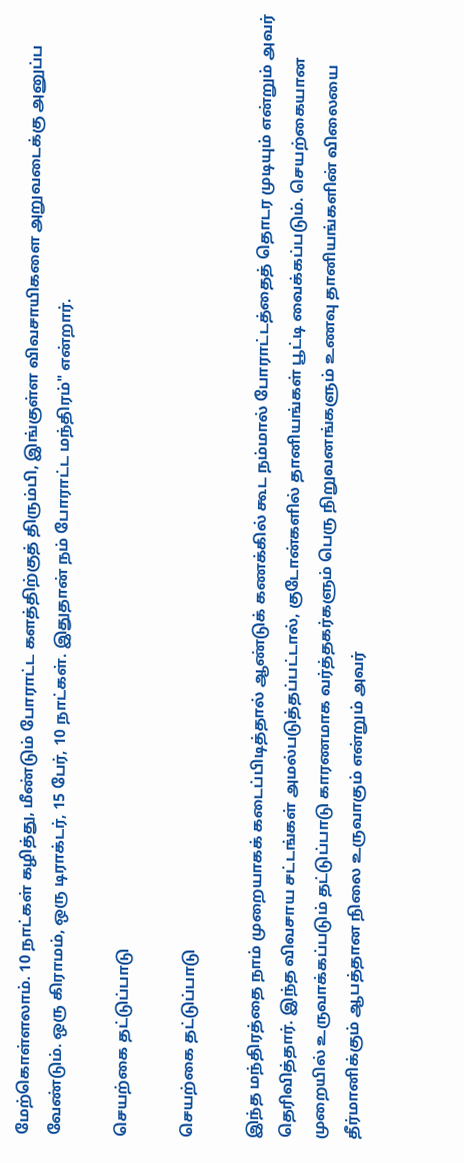மேற்கொள்ளலாம். 10 நாட்கள் கழித்து, மீண்டும் போராட்ட களத்திற்குத் திரும்பி, இங்குள்ள விவசாயிகளை அறுவடைக்கு அனுப்ப வேண்டும். ஒரு கிராமம், ஒரு டிராக்டர், 15 பேர், 10 நாட்கள். இதுதான் நம் போராட்ட மந்திரம்" என்றார்.

செயற்கை தட்டுப்பாடு

செயற்கை தட்டுப்பாடு

இந்த மந்திரத்தை நாம் முறையாகக் கடைப்பிடித்தால் ஆண்டுக் கணக்கில் கூட நம்மால் போராட்டத்தைத் தொடர முடியும் என்றும் அவர் தெரிவித்தார். இந்த விவசாய சட்டங்கள் அமல்படுத்தப்பட்டால், குடோன்களில் தானியங்கள் பூட்டி வைக்கப்படும். செயற்கையான முறையில் உருவாக்கப்படும் தட்டுப்பாடு காரணமாக வர்த்தகர்களும் பெரு நிறுவனங்களும் உணவு தானியங்களின் விலையை தீர்மானிக்கும் ஆபத்தான நிலை உருவாகும் என்றும் அவர்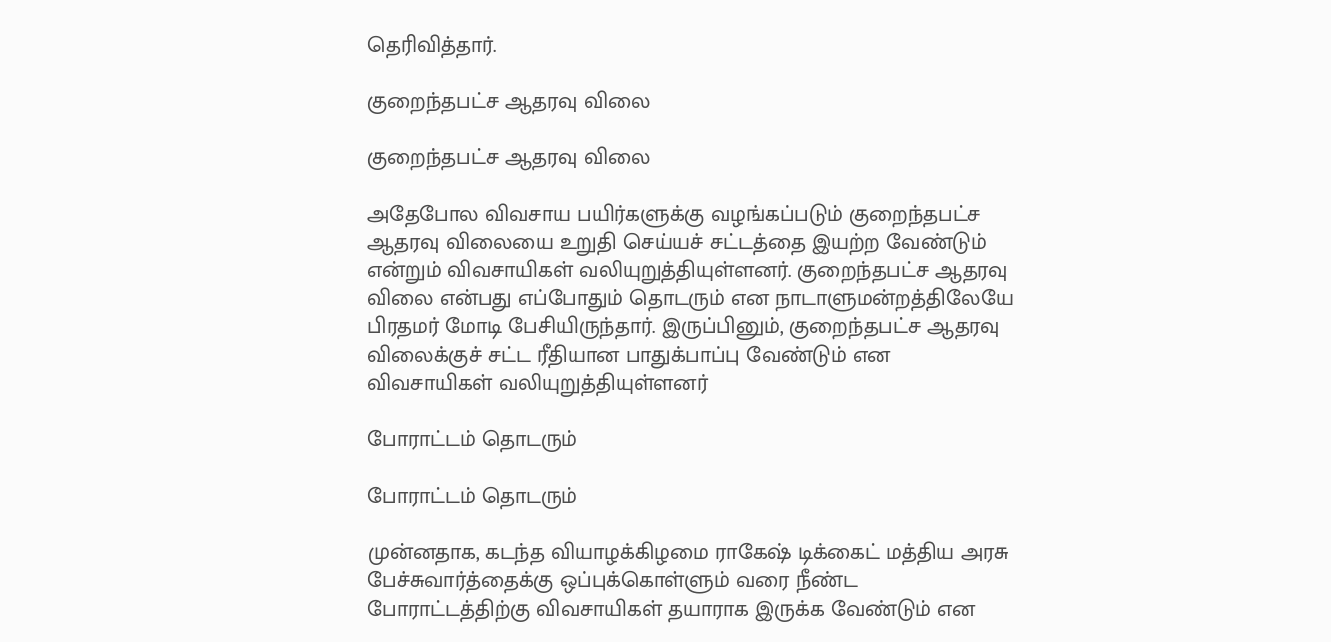தெரிவித்தார்.

குறைந்தபட்ச ஆதரவு விலை

குறைந்தபட்ச ஆதரவு விலை

அதேபோல விவசாய பயிர்களுக்கு வழங்கப்படும் குறைந்தபட்ச ஆதரவு விலையை உறுதி செய்யச் சட்டத்தை இயற்ற வேண்டும் என்றும் விவசாயிகள் வலியுறுத்தியுள்ளனர். குறைந்தபட்ச ஆதரவு விலை என்பது எப்போதும் தொடரும் என நாடாளுமன்றத்திலேயே பிரதமர் மோடி பேசியிருந்தார். இருப்பினும், குறைந்தபட்ச ஆதரவு விலைக்குச் சட்ட ரீதியான பாதுக்பாப்பு வேண்டும் என விவசாயிகள் வலியுறுத்தியுள்ளனர்

போராட்டம் தொடரும்

போராட்டம் தொடரும்

முன்னதாக, கடந்த வியாழக்கிழமை ராகேஷ் டிக்கைட் மத்திய அரசு பேச்சுவார்த்தைக்கு ஒப்புக்கொள்ளும் வரை நீண்ட போராட்டத்திற்கு விவசாயிகள் தயாராக இருக்க வேண்டும் என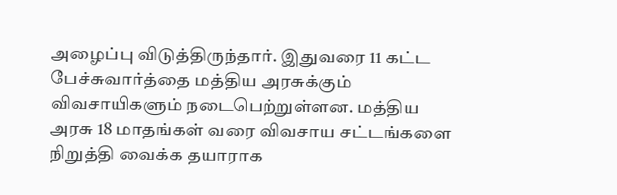அழைப்பு விடுத்திருந்தார். இதுவரை 11 கட்ட பேச்சுவார்த்தை மத்திய அரசுக்கும் விவசாயிகளும் நடைபெற்றுள்ளன. மத்திய அரசு 18 மாதங்கள் வரை விவசாய சட்டங்களை நிறுத்தி வைக்க தயாராக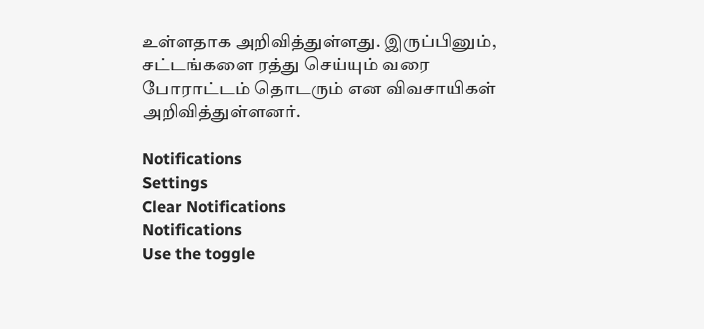உள்ளதாக அறிவித்துள்ளது. இருப்பினும், சட்டங்களை ரத்து செய்யும் வரை போராட்டம் தொடரும் என விவசாயிகள் அறிவித்துள்ளனர்.

Notifications
Settings
Clear Notifications
Notifications
Use the toggle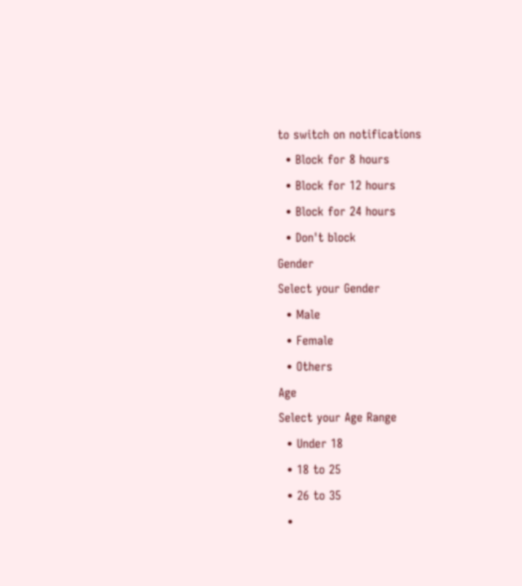to switch on notifications
  • Block for 8 hours
  • Block for 12 hours
  • Block for 24 hours
  • Don't block
Gender
Select your Gender
  • Male
  • Female
  • Others
Age
Select your Age Range
  • Under 18
  • 18 to 25
  • 26 to 35
  •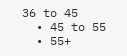36 to 45
  • 45 to 55
  • 55+